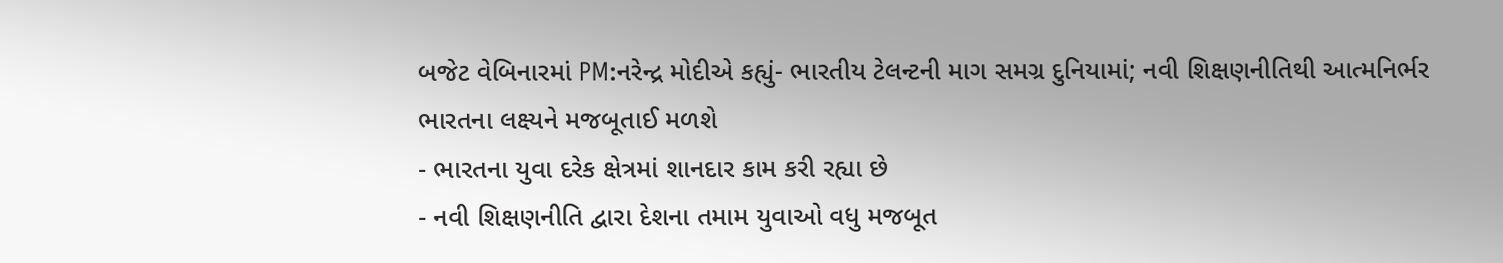બજેટ વેબિનારમાં PM:નરેન્દ્ર મોદીએ કહ્યું- ભારતીય ટેલન્ટની માગ સમગ્ર દુનિયામાં; નવી શિક્ષણનીતિથી આત્મનિર્ભર ભારતના લક્ષ્યને મજબૂતાઈ મળશે
- ભારતના યુવા દરેક ક્ષેત્રમાં શાનદાર કામ કરી રહ્યા છે
- નવી શિક્ષણનીતિ દ્વારા દેશના તમામ યુવાઓ વધુ મજબૂત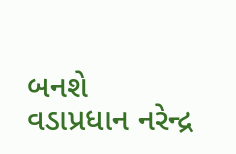બનશે
વડાપ્રધાન નરેન્દ્ર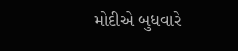મોદીએ બુધવારે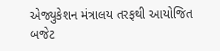એજ્યુકેશન મંત્રાલય તરફથી આયોજિત બજેટ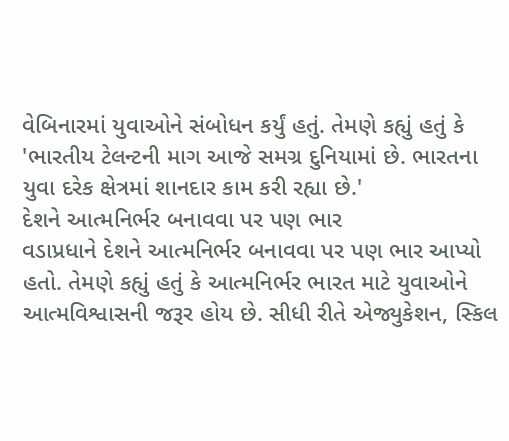વેબિનારમાં યુવાઓને સંબોધન કર્યું હતું. તેમણે કહ્યું હતું કે 'ભારતીય ટેલન્ટની માગ આજે સમગ્ર દુનિયામાં છે. ભારતના યુવા દરેક ક્ષેત્રમાં શાનદાર કામ કરી રહ્યા છે.'
દેશને આત્મનિર્ભર બનાવવા પર પણ ભાર
વડાપ્રધાને દેશને આત્મનિર્ભર બનાવવા પર પણ ભાર આપ્યો હતો. તેમણે કહ્યું હતું કે આત્મનિર્ભર ભારત માટે યુવાઓને આત્મવિશ્વાસની જરૂર હોય છે. સીધી રીતે એજ્યુકેશન, સ્કિલ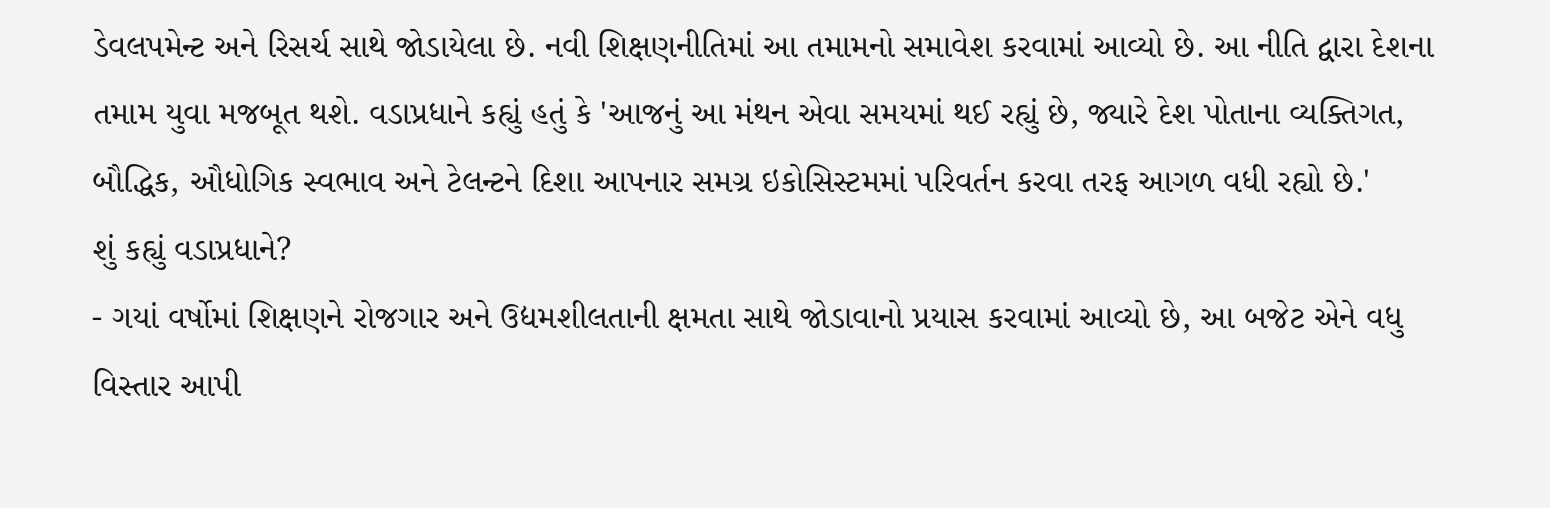ડેવલપમેન્ટ અને રિસર્ચ સાથે જોડાયેલા છે. નવી શિક્ષણનીતિમાં આ તમામનો સમાવેશ કરવામાં આવ્યો છે. આ નીતિ દ્વારા દેશના તમામ યુવા મજબૂત થશે. વડાપ્રધાને કહ્યું હતું કે 'આજનું આ મંથન એવા સમયમાં થઈ રહ્યું છે, જ્યારે દેશ પોતાના વ્યક્તિગત, બૌદ્ધિક, ઔધોગિક સ્વભાવ અને ટેલન્ટને દિશા આપનાર સમગ્ર ઇકોસિસ્ટમમાં પરિવર્તન કરવા તરફ આગળ વધી રહ્યો છે.'
શું કહ્યું વડાપ્રધાને?
- ગયાં વર્ષોમાં શિક્ષણને રોજગાર અને ઉદ્યમશીલતાની ક્ષમતા સાથે જોડાવાનો પ્રયાસ કરવામાં આવ્યો છે, આ બજેટ એને વધુ વિસ્તાર આપી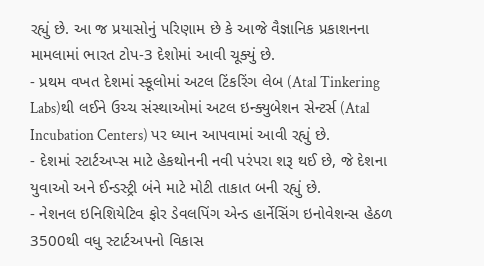રહ્યું છે. આ જ પ્રયાસોનું પરિણામ છે કે આજે વૈજ્ઞાનિક પ્રકાશનના મામલામાં ભારત ટોપ-3 દેશોમાં આવી ચૂક્યું છે.
- પ્રથમ વખત દેશમાં સ્કૂલોમાં અટલ ટિંકરિંગ લેબ (Atal Tinkering Labs)થી લઈને ઉચ્ચ સંસ્થાઓમાં અટલ ઇન્ક્યુબેશન સેન્ટર્સ (Atal Incubation Centers) પર ધ્યાન આપવામાં આવી રહ્યું છે.
- દેશમાં સ્ટાર્ટઅપ્સ માટે હેકથોનની નવી પરંપરા શરૂ થઈ છે, જે દેશના યુવાઓ અને ઈન્ડસ્ટ્રી બંને માટે મોટી તાકાત બની રહ્યું છે.
- નેશનલ ઇનિશિયેટિવ ફોર ડેવલપિંગ એન્ડ હાર્નેસિંગ ઇનોવેશન્સ હેઠળ 3500થી વધુ સ્ટાર્ટઅપનો વિકાસ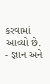કરવામાં આવ્યો છે.
- જ્ઞાન અને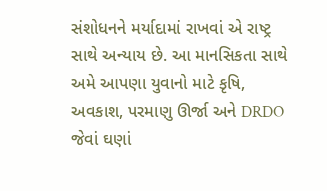સંશોધનને મર્યાદામાં રાખવાં એ રાષ્ટ્ર સાથે અન્યાય છે. આ માનસિકતા સાથે અમે આપણા યુવાનો માટે કૃષિ, અવકાશ, પરમાણુ ઊર્જા અને DRDO જેવાં ઘણાં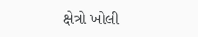ક્ષેત્રો ખોલી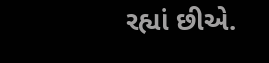રહ્યાં છીએ.